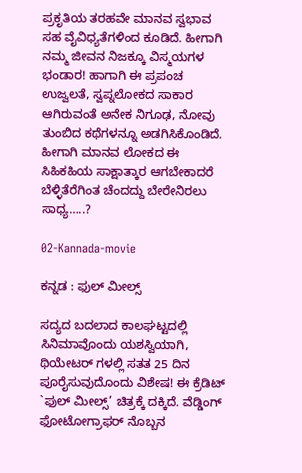ಪ್ರಕೃತಿಯ ತರಹವೇ ಮಾನವ ಸ್ವಭಾವ ಸಹ ವೈವಿಧ್ಯತೆಗಳಿಂದ ಕೂಡಿದೆ. ಹೀಗಾಗಿ ನಮ್ಮ ಜೀವನ ನಿಜಕ್ಕೂ ವಿಸ್ಮಯಗಳ ಭಂಡಾರ! ಹಾಗಾಗಿ ಈ ಪ್ರಪಂಚ ಉಜ್ವಲತೆ, ಸ್ವಪ್ನಲೋಕದ ಸಾಕಾರ ಆಗಿರುವಂತೆ ಅನೇಕ ನಿಗೂಢ, ನೋವು ತುಂಬಿದ ಕಥೆಗಳನ್ನೂ ಅಡಗಿಸಿಕೊಂಡಿದೆ. ಹೀಗಾಗಿ ಮಾನವ ಲೋಕದ ಈ ಸಿಹಿಕಹಿಯ ಸಾಕ್ಷಾತ್ಕಾರ ಆಗಬೇಕಾದರೆ ಬೆಳ್ಳಿತೆರೆಗಿಂತ ಚೆಂದದ್ದು ಬೇರೇನಿರಲು ಸಾಧ್ಯ…..?

02-Kannada-movie

ಕನ್ನಡ : ಫುಲ್ ಮೀಲ್ಸ್

ಸದ್ಯದ ಬದಲಾದ ಕಾಲಘಟ್ಟದಲ್ಲಿ ಸಿನಿಮಾವೊಂದು ಯಶಸ್ವಿಯಾಗಿ, ಥಿಯೇಟರ್‌ ಗಳಲ್ಲಿ ಸತತ 25 ದಿನ ಪೂರೈಸುವುದೊಂದು ವಿಶೇಷ! ಈ ಕ್ರೆಡಿಟ್‌ `ಫುಲ್ ಮೀಲ್ಸ್’ ಚಿತ್ರಕ್ಕೆ ದಕ್ಕಿದೆ. ವೆಡ್ಡಿಂಗ್‌ ಫೋಟೋಗ್ರಾಫರ್‌ ನೊಬ್ಬನ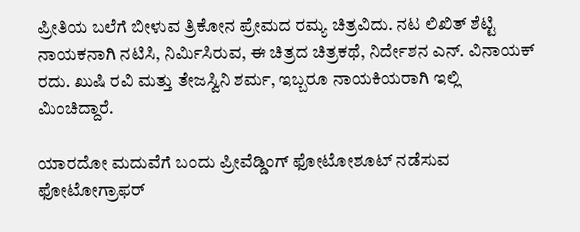ಪ್ರೀತಿಯ ಬಲೆಗೆ ಬೀಳುವ ತ್ರಿಕೋನ ಪ್ರೇಮದ ರಮ್ಯ ಚಿತ್ರವಿದು. ನಟ ಲಿಖಿತ್‌ ಶೆಟ್ಟಿ ನಾಯಕನಾಗಿ ನಟಿಸಿ, ನಿರ್ಮಿಸಿರುವ, ಈ ಚಿತ್ರದ ಚಿತ್ರಕಥೆ, ನಿರ್ದೇಶನ ಎನ್‌. ವಿನಾಯಕ್‌ ರದು. ಖುಷಿ ರವಿ ಮತ್ತು ತೇಜಸ್ವಿನಿ ಶರ್ಮ, ಇಬ್ಬರೂ ನಾಯಕಿಯರಾಗಿ ಇಲ್ಲಿ ಮಿಂಚಿದ್ದಾರೆ.

ಯಾರದೋ ಮದುವೆಗೆ ಬಂದು ಪ್ರೀವೆಡ್ಡಿಂಗ್‌ ಫೋಟೋಶೂಟ್‌ ನಡೆಸುವ ಫೋಟೋಗ್ರಾಫರ್‌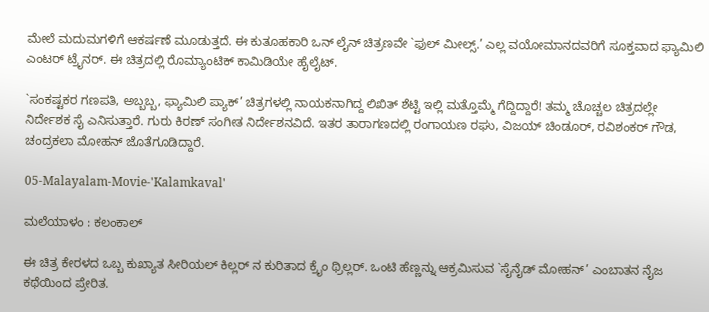ಮೇಲೆ ಮದುಮಗಳಿಗೆ ಆಕರ್ಷಣೆ ಮೂಡುತ್ತದೆ. ಈ ಕುತೂಹಕಾರಿ ಒನ್‌ ಲೈನ್‌ ಚಿತ್ರಣವೇ `ಫುಲ್ ಮೀಲ್ಸ್.’ ಎಲ್ಲ ವಯೋಮಾನದವರಿಗೆ ಸೂಕ್ತವಾದ ಫ್ಯಾಮಿಲಿ ಎಂಟರ್‌ ಟ್ರೈನರ್‌. ಈ ಚಿತ್ರದಲ್ಲಿ ರೊಮ್ಯಾಂಟಿಕ್‌ ಕಾಮಿಡಿಯೇ ಹೈಲೈಟ್‌.

`ಸಂಕಷ್ಟಕರ ಗಣಪತಿ, ಅಬ್ಬಬ್ಬ, ಫ್ಯಾಮಿಲಿ ಪ್ಯಾಕ್‌’ ಚಿತ್ರಗಳಲ್ಲಿ ನಾಯಕನಾಗಿದ್ದ ಲಿಖಿತ್‌ ಶೆಟ್ಟಿ ಇಲ್ಲಿ ಮತ್ತೊಮ್ಮೆ ಗೆದ್ದಿದ್ದಾರೆ! ತಮ್ಮ ಚೊಚ್ಚಲ ಚಿತ್ರದಲ್ಲೇ ನಿರ್ದೇಶಕ ಸೈ ಎನಿಸುತ್ತಾರೆ. ಗುರು ಕಿರಣ್‌ ಸಂಗೀತ ನಿರ್ದೇಶನವಿದೆ. ಇತರ ತಾರಾಗಣದಲ್ಲಿ ರಂಗಾಯಣ ರಘು, ವಿಜಯ್‌ ಚಿಂಡೂರ್‌, ರವಿಶಂಕರ್‌ ಗೌಡ, ಚಂದ್ರಕಲಾ ಮೋಹನ್‌ ಜೊತೆಗೂಡಿದ್ದಾರೆ.

05-Malayalam-Movie-'Kalamkaval'

ಮಲೆಯಾಳಂ : ಕಲಂಕಾಲ್

ಈ ಚಿತ್ರ ಕೇರಳದ ಒಬ್ಬ ಕುಖ್ಯಾತ ಸೀರಿಯಲ್ ಕಿಲ್ಲರ್‌ ನ ಕುರಿತಾದ ಕ್ರೈಂ ಥ್ರಿಲ್ಲರ್‌. ಒಂಟಿ ಹೆಣ್ಣನ್ನು ಆಕ್ರಮಿಸುವ `ಸೈನೈಡ್ ಮೋಹನ್‌’ ಎಂಬಾತನ ನೈಜ ಕಥೆಯಿಂದ ಪ್ರೇರಿತ.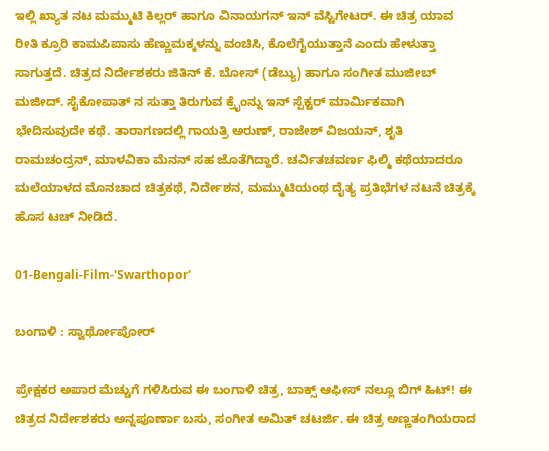ಇಲ್ಲಿ ಖ್ಯಾತ ನಟ ಮಮ್ಮುಟಿ ಕಿಲ್ಲರ್‌ ಹಾಗೂ ವಿನಾಯಗನ್‌ ಇನ್‌ ವೆಸ್ಟಿಗೇಟರ್‌. ಈ ಚಿತ್ರ ಯಾವ ರೀತಿ ಕ್ರೂರಿ ಕಾಮಪಿಪಾಸು ಹೆಣ್ಣುಮಕ್ಕಳನ್ನು ವಂಚಿಸಿ, ಕೊಲೆಗೈಯುತ್ತಾನೆ ಎಂದು ಹೇಳುತ್ತಾ ಸಾಗುತ್ತದೆ. ಚಿತ್ರದ ನಿರ್ದೇಶಕರು ಜಿತಿನ್‌ ಕೆ. ಬೋಸ್‌ (ಡೆಬ್ಯು) ಹಾಗೂ ಸಂಗೀತ ಮುಜೀಬ್‌ ಮಜೀದ್‌. ಸೈಕೋಪಾತ್‌ ನ ಸುತ್ತಾ ತಿರುಗುವ ಕ್ರೈಂನ್ನು ಇನ್‌ ಸ್ಪೆಕ್ಟರ್‌ ಮಾರ್ಮಿಕವಾಗಿ ಭೇದಿಸುವುದೇ ಕಥೆ. ತಾರಾಗಣದಲ್ಲಿ ಗಾಯತ್ರಿ ಅರುಣ್‌, ರಾಜೇಶ್‌ ವಿಜಯನ್‌, ಶೃತಿ ರಾಮಚಂದ್ರನ್‌, ಮಾಳವಿಕಾ ಮೆನನ್‌ ಸಹ ಜೊತೆಗಿದ್ದಾರೆ. ಚರ್ವಿತಚವರ್ಣ ಫಿಲ್ಮಿ ಕಥೆಯಾದರೂ ಮಲೆಯಾಳದ ಮೊನಚಾದ ಚಿತ್ರಕಥೆ, ನಿರ್ದೇಶನ, ಮಮ್ಮುಟಿಯಂಥ ದೈತ್ಯ ಪ್ರತಿಭೆಗಳ ನಟನೆ ಚಿತ್ರಕ್ಕೆ ಹೊಸ ಟಚ್‌ ನೀಡಿದೆ.

01-Bengali-Film-'Swarthopor'

ಬಂಗಾಳಿ : ಸ್ವಾರ್ಥೋಪೋರ್

ಪ್ರೇಕ್ಷಕರ ಅಪಾರ ಮೆಚ್ಚುಗೆ ಗಳಿಸಿರುವ ಈ ಬಂಗಾಳಿ ಚಿತ್ರ, ಬಾಕ್ಸ್ ಆಫೀಸ್‌ ನಲ್ಲೂ ಬಿಗ್‌ ಹಿಟ್‌! ಈ ಚಿತ್ರದ ನಿರ್ದೇಶಕರು ಅನ್ನಪೂರ್ಣಾ ಬಸು, ಸಂಗೀತ ಅಮಿತ್‌ ಚಟರ್ಜಿ. ಈ ಚಿತ್ರ ಅಣ್ಣತಂಗಿಯರಾದ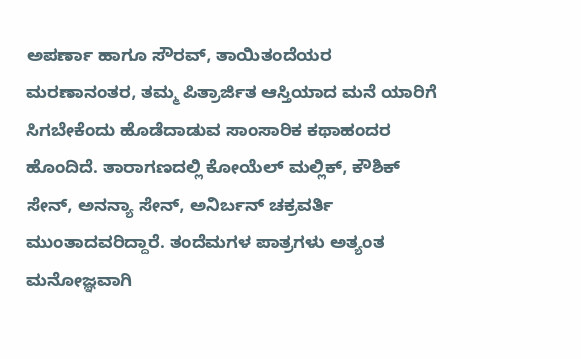ಅಪರ್ಣಾ ಹಾಗೂ ಸೌರವ್, ತಾಯಿತಂದೆಯರ ಮರಣಾನಂತರ, ತಮ್ಮ ಪಿತ್ರಾರ್ಜಿತ ಆಸ್ತಿಯಾದ ಮನೆ ಯಾರಿಗೆ ಸಿಗಬೇಕೆಂದು ಹೊಡೆದಾಡುವ ಸಾಂಸಾರಿಕ ಕಥಾಹಂದರ ಹೊಂದಿದೆ. ತಾರಾಗಣದಲ್ಲಿ ಕೋಯೆಲ್ ‌ಮಲ್ಲಿಕ್‌, ಕೌಶಿಕ್‌ ಸೇನ್‌, ಅನನ್ಯಾ ಸೇನ್‌, ಅನಿರ್ಬನ್‌ ಚಕ್ರವರ್ತಿ ಮುಂತಾದವರಿದ್ದಾರೆ. ತಂದೆಮಗಳ ಪಾತ್ರಗಳು ಅತ್ಯಂತ ಮನೋಜ್ಞವಾಗಿ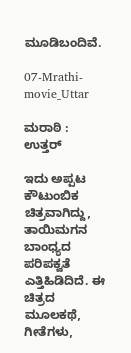ಮೂಡಿಬಂದಿವೆ.

07-Mrathi-movie_Uttar

ಮರಾಠಿ : ಉತ್ತರ್

ಇದು ಅಪ್ಪಟ ಕೌಟುಂಬಿಕ ಚಿತ್ರವಾಗಿದ್ದು, ತಾಯಿಮಗನ ಬಾಂಧ್ಯದ ಪರಿಪಕ್ವತೆ ಎತ್ತಿಹಿಡಿದಿದೆ. ಈ ಚಿತ್ರದ ಮೂಲಕಥೆ, ಗೀತೆಗಳು,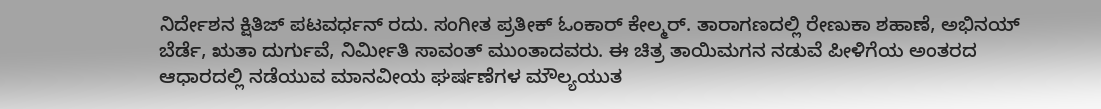ನಿರ್ದೇಶನ ಕ್ಷಿತಿಜ್‌ ಪಟವರ್ಧನ್‌ ರದು. ಸಂಗೀತ ಪ್ರತೀಕ್‌ ಓಂಕಾರ್‌ ಕೇಲ್ಮರ್‌. ತಾರಾಗಣದಲ್ಲಿ ರೇಣುಕಾ ಶಹಾಣೆ, ಅಭಿನಯ್ ಬೆರ್ಡೆ, ಋತಾ ದುರ್ಗುವೆ, ನಿರ್ಮೀತಿ ಸಾವಂತ್‌ ಮುಂತಾದವರು. ಈ ಚಿತ್ರ ತಾಯಿಮಗನ ನಡುವೆ ಪೀಳಿಗೆಯ ಅಂತರದ ಆಧಾರದಲ್ಲಿ ನಡೆಯುವ ಮಾನವೀಯ ಘರ್ಷಣೆಗಳ ಮೌಲ್ಯಯುತ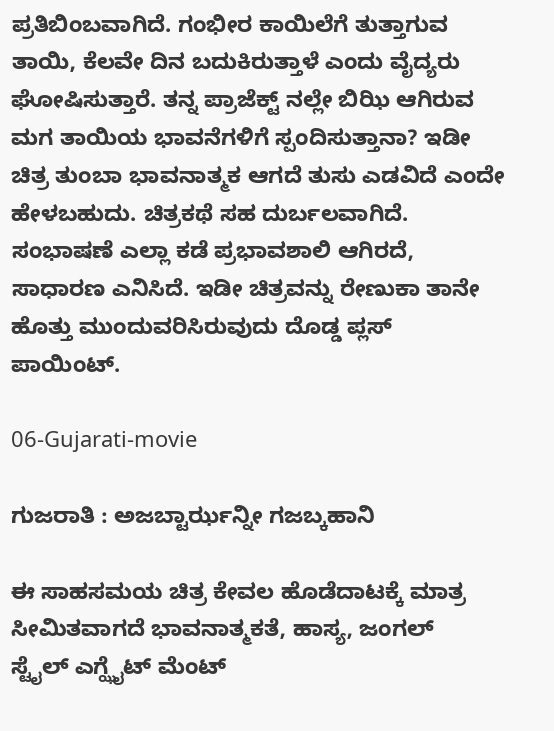ಪ್ರತಿಬಿಂಬವಾಗಿದೆ. ಗಂಭೀರ ಕಾಯಿಲೆಗೆ ತುತ್ತಾಗುವ ತಾಯಿ, ಕೆಲವೇ ದಿನ ಬದುಕಿರುತ್ತಾಳೆ ಎಂದು ವೈದ್ಯರು ಘೋಷಿಸುತ್ತಾರೆ. ತನ್ನ ಪ್ರಾಜೆಕ್ಟ್ ನಲ್ಲೇ ಬಿಝಿ ಆಗಿರುವ ಮಗ ತಾಯಿಯ ಭಾವನೆಗಳಿಗೆ ಸ್ಪಂದಿಸುತ್ತಾನಾ? ಇಡೀ ಚಿತ್ರ ತುಂಬಾ ಭಾವನಾತ್ಮಕ ಆಗದೆ ತುಸು ಎಡವಿದೆ ಎಂದೇ ಹೇಳಬಹುದು. ಚಿತ್ರಕಥೆ ಸಹ ದುರ್ಬಲವಾಗಿದೆ. ಸಂಭಾಷಣೆ ಎಲ್ಲಾ ಕಡೆ ಪ್ರಭಾವಶಾಲಿ ಆಗಿರದೆ, ಸಾಧಾರಣ ಎನಿಸಿದೆ. ಇಡೀ ಚಿತ್ರವನ್ನು ರೇಣುಕಾ ತಾನೇ ಹೊತ್ತು ಮುಂದುವರಿಸಿರುವುದು ದೊಡ್ಡ ಪ್ಲಸ್‌ ಪಾಯಿಂಟ್‌.

06-Gujarati-movie

ಗುಜರಾತಿ : ಅಜಬ್ಟಾರ್ಝನ್ನೀ ಗಜಬ್ಕಹಾನಿ

ಈ ಸಾಹಸಮಯ ಚಿತ್ರ ಕೇವಲ ಹೊಡೆದಾಟಕ್ಕೆ ಮಾತ್ರ ಸೀಮಿತವಾಗದೆ ಭಾವನಾತ್ಮಕತೆ, ಹಾಸ್ಯ, ಜಂಗಲ್ ಸ್ಟೈಲ್ ‌ಎಗ್ಝೈಟ್ ಮೆಂಟ್‌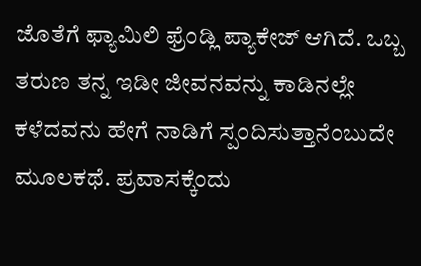ಜೊತೆಗೆ ಫ್ಯಾಮಿಲಿ ಫ್ರೆಂಡ್ಲಿ ಪ್ಯಾಕೇಜ್‌ ಆಗಿದೆ. ಒಬ್ಬ ತರುಣ ತನ್ನ ಇಡೀ ಜೀವನವನ್ನು ಕಾಡಿನಲ್ಲೇ ಕಳೆದವನು ಹೇಗೆ ನಾಡಿಗೆ ಸ್ಪಂದಿಸುತ್ತಾನೆಂಬುದೇ ಮೂಲಕಥೆ. ಪ್ರವಾಸಕ್ಕೆಂದು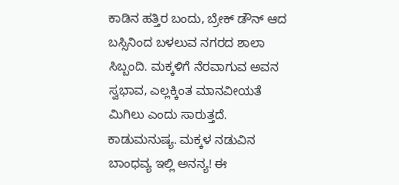ಕಾಡಿನ ಹತ್ತಿರ ಬಂದು, ಬ್ರೇಕ್‌ ಡೌನ್‌ ಆದ ಬಸ್ಸಿನಿಂದ ಬಳಲುವ ನಗರದ ಶಾಲಾ ಸಿಬ್ಬಂದಿ. ಮಕ್ಕಳಿಗೆ ನೆರವಾಗುವ ಅವನ ಸ್ವಭಾವ, ಎಲ್ಲಕ್ಕಿಂತ ಮಾನವೀಯತೆ ಮಿಗಿಲು ಎಂದು ಸಾರುತ್ತದೆ. ಕಾಡುಮನುಷ್ಯ. ಮಕ್ಕಳ ನಡುವಿನ ಬಾಂಧವ್ಯ ಇಲ್ಲಿ ಅನನ್ಯ! ಈ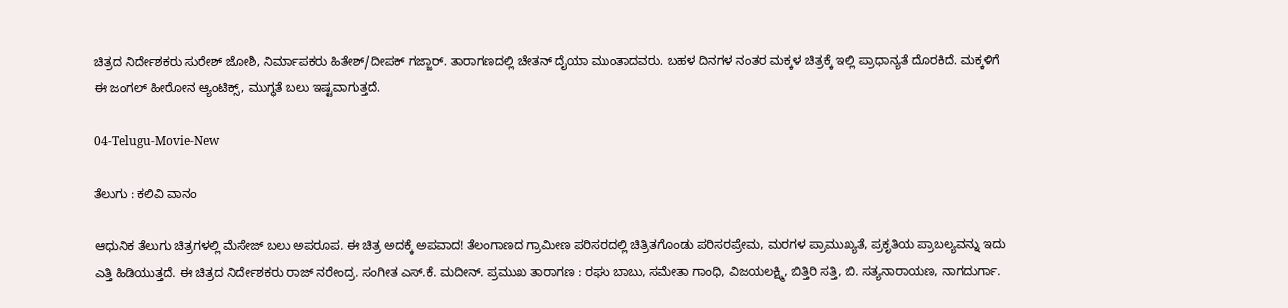ಚಿತ್ರದ ನಿರ್ದೇಶಕರು ಸುರೇಶ್‌ ಜೋಶಿ, ನಿರ್ಮಾಪಕರು ಹಿತೇಶ್‌/ದೀಪಕ್‌ ಗಜ್ಜಾರ್‌. ತಾರಾಗಣದಲ್ಲಿ ಚೇತನ್‌ ದೈಯಾ ಮುಂತಾದವರು. ಬಹಳ ದಿನಗಳ ನಂತರ ಮಕ್ಕಳ ಚಿತ್ರಕ್ಕೆ ಇಲ್ಲಿ ಪ್ರಾಧಾನ್ಯತೆ ದೊರಕಿದೆ. ಮಕ್ಕಳಿಗೆ ಈ ಜಂಗಲ್ ಹೀರೋನ ಆ್ಯಂಟಿಕ್ಸ್, ಮುಗ್ಧತೆ ಬಲು ಇಷ್ಟವಾಗುತ್ತದೆ.

04-Telugu-Movie-New

ತೆಲುಗು : ಕಲಿವಿ ವಾನಂ

ಆಧುನಿಕ ತೆಲುಗು ಚಿತ್ರಗಳಲ್ಲಿ ಮೆಸೇಜ್‌ ಬಲು ಅಪರೂಪ. ಈ ಚಿತ್ರ ಅದಕ್ಕೆ ಅಪವಾದ! ತೆಲಂಗಾಣದ ಗ್ರಾಮೀಣ ಪರಿಸರದಲ್ಲಿ ಚಿತ್ರಿತಗೊಂಡು ಪರಿಸರಪ್ರೇಮ, ಮರಗಳ ಪ್ರಾಮುಖ್ಯತೆ, ಪ್ರಕೃತಿಯ ಪ್ರಾಬಲ್ಯವನ್ನು ಇದು ಎತ್ತಿ ಹಿಡಿಯುತ್ತದೆ. ಈ ಚಿತ್ರದ ನಿರ್ದೇಶಕರು ರಾಜ್‌ ನರೇಂದ್ರ. ಸಂಗೀತ ಎಸ್‌.ಕೆ. ಮದೀನ್‌. ಪ್ರಮುಖ ತಾರಾಗಣ : ರಘು ಬಾಬು, ಸಮೇತಾ ಗಾಂಧಿ, ವಿಜಯಲಕ್ಷ್ಮಿ, ಬಿತ್ತಿರಿ ಸತ್ತಿ, ಬಿ. ಸತ್ಯನಾರಾಯಣ, ನಾಗದುರ್ಗಾ.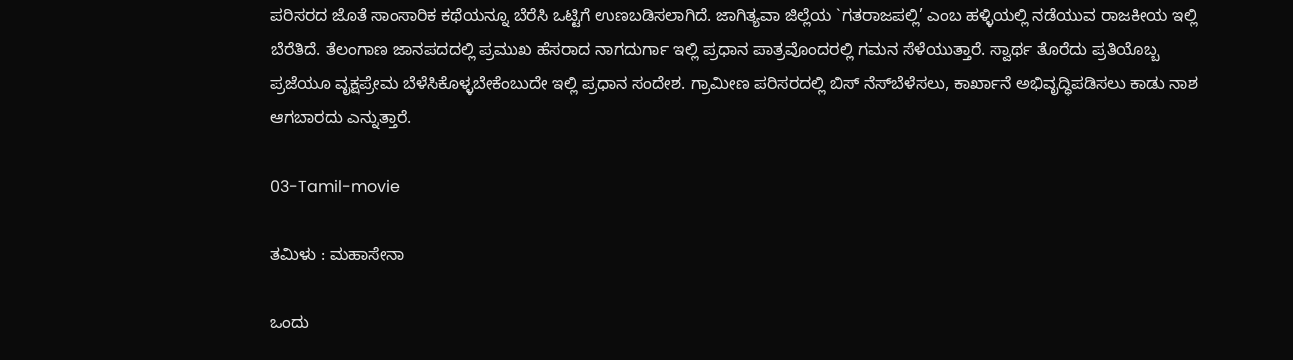ಪರಿಸರದ ಜೊತೆ ಸಾಂಸಾರಿಕ ಕಥೆಯನ್ನೂ ಬೆರೆಸಿ ಒಟ್ಟಿಗೆ ಉಣಬಡಿಸಲಾಗಿದೆ. ಜಾಗಿತ್ಯವಾ ಜಿಲ್ಲೆಯ `ಗತರಾಜಪಲ್ಲಿ’ ಎಂಬ ಹಳ್ಳಿಯಲ್ಲಿ ನಡೆಯುವ ರಾಜಕೀಯ ಇಲ್ಲಿ ಬೆರೆತಿದೆ. ತೆಲಂಗಾಣ ಜಾನಪದದಲ್ಲಿ ಪ್ರಮುಖ ಹೆಸರಾದ ನಾಗದುರ್ಗಾ ಇಲ್ಲಿ ಪ್ರಧಾನ ಪಾತ್ರವೊಂದರಲ್ಲಿ ಗಮನ ಸೆಳೆಯುತ್ತಾರೆ. ಸ್ವಾರ್ಥ ತೊರೆದು ಪ್ರತಿಯೊಬ್ಬ ಪ್ರಜೆಯೂ ವೃಕ್ಷಪ್ರೇಮ ಬೆಳೆಸಿಕೊಳ್ಳಬೇಕೆಂಬುದೇ ಇಲ್ಲಿ ಪ್ರಧಾನ ಸಂದೇಶ. ಗ್ರಾಮೀಣ ಪರಿಸರದಲ್ಲಿ ಬಿಸ್‌ ನೆಸ್‌ಬೆಳೆಸಲು, ಕಾರ್ಖಾನೆ ಅಭಿವೃದ್ಧಿಪಡಿಸಲು ಕಾಡು ನಾಶ ಆಗಬಾರದು ಎನ್ನುತ್ತಾರೆ.

03-Tamil-movie

ತಮಿಳು : ಮಹಾಸೇನಾ

ಒಂದು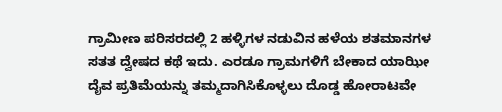ಗ್ರಾಮೀಣ ಪರಿಸರದಲ್ಲಿ 2 ಹಳ್ಳಿಗಳ ನಡುವಿನ ಹಳೆಯ ಶತಮಾನಗಳ ಸತತ ದ್ವೇಷದ ಕಥೆ ಇದು. ಎರಡೂ ಗ್ರಾಮಗಳಿಗೆ ಬೇಕಾದ ಯಾಝೀ ದೈವ ಪ್ರತಿಮೆಯನ್ನು ತಮ್ಮದಾಗಿಸಿಕೊಳ್ಳಲು ದೊಡ್ಡ ಹೋರಾಟವೇ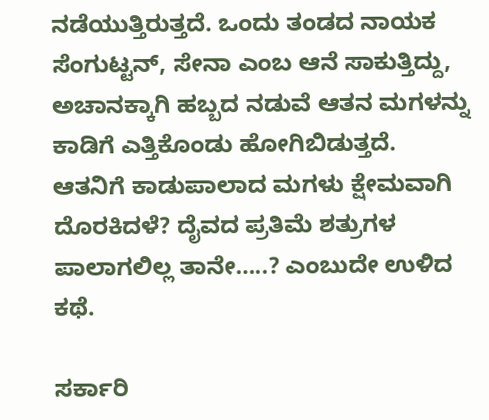ನಡೆಯುತ್ತಿರುತ್ತದೆ. ಒಂದು ತಂಡದ ನಾಯಕ ಸೆಂಗುಟ್ಟನ್‌, ಸೇನಾ ಎಂಬ ಆನೆ ಸಾಕುತ್ತಿದ್ದು, ಅಚಾನಕ್ಕಾಗಿ ಹಬ್ಬದ ನಡುವೆ ಆತನ ಮಗಳನ್ನು ಕಾಡಿಗೆ ಎತ್ತಿಕೊಂಡು ಹೋಗಿಬಿಡುತ್ತದೆ. ಆತನಿಗೆ ಕಾಡುಪಾಲಾದ ಮಗಳು ಕ್ಷೇಮವಾಗಿ ದೊರಕಿದಳೆ? ದೈವದ ಪ್ರತಿಮೆ ಶತ್ರುಗಳ ಪಾಲಾಗಲಿಲ್ಲ ತಾನೇ…..? ಎಂಬುದೇ ಉಳಿದ ಕಥೆ.

ಸರ್ಕಾರಿ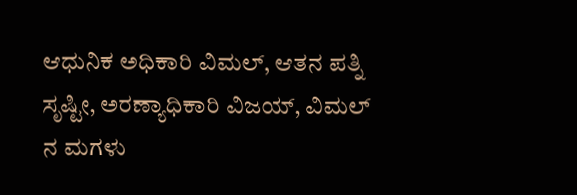ಆಧುನಿಕ ಅಧಿಕಾರಿ ವಿಮಲ್, ಆತನ ಪತ್ನಿ ಸೃಷ್ಟೀ, ಅರಣ್ಯಾಧಿಕಾರಿ ವಿಜಯ್‌, ವಿಮಲ್ ನ ಮಗಳು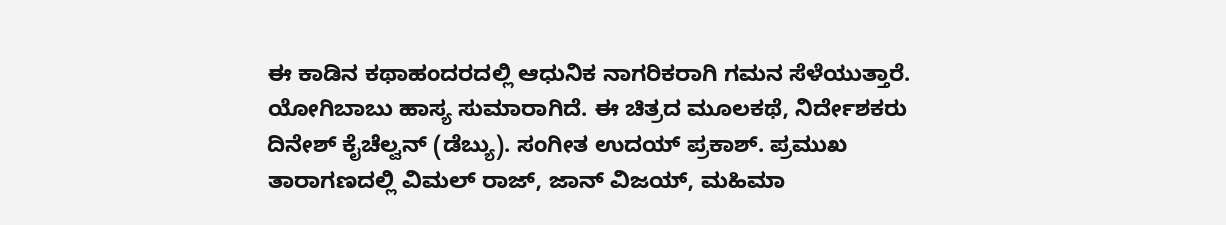ಈ ಕಾಡಿನ ಕಥಾಹಂದರದಲ್ಲಿ ಆಧುನಿಕ ನಾಗರಿಕರಾಗಿ ಗಮನ ಸೆಳೆಯುತ್ತಾರೆ. ಯೋಗಿಬಾಬು ಹಾಸ್ಯ ಸುಮಾರಾಗಿದೆ. ಈ ಚಿತ್ರದ ಮೂಲಕಥೆ, ನಿರ್ದೇಶಕರು ದಿನೇಶ್‌ ಕೈಚೆಲ್ವನ್‌ (ಡೆಬ್ಯು). ಸಂಗೀತ ಉದಯ್‌ ಪ್ರಕಾಶ್‌. ಪ್ರಮುಖ ತಾರಾಗಣದಲ್ಲಿ ವಿಮಲ್ ರಾಜ್‌, ಜಾನ್‌ ವಿಜಯ್‌, ಮಹಿಮಾ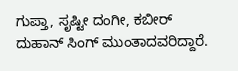ಗುಪ್ತಾ, ಸೃಷ್ಟೀ ದಂಗೀ, ಕಬೀರ್‌ ದುಹಾನ್‌ ಸಿಂಗ್‌ ಮುಂತಾದವರಿದ್ದಾರೆ.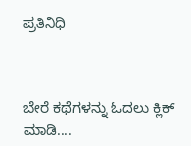ಪ್ರತಿನಿಧಿ



ಬೇರೆ ಕಥೆಗಳನ್ನು ಓದಲು ಕ್ಲಿಕ್ ಮಾಡಿ....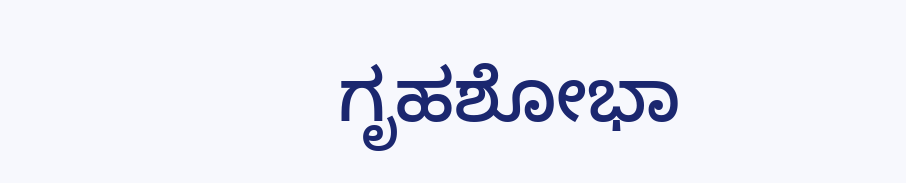ಗೃಹಶೋಭಾ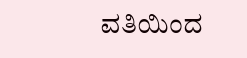ವತಿಯಿಂದ